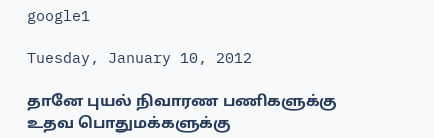google1

Tuesday, January 10, 2012

தானே புயல் நிவாரண பணிகளுக்கு உதவ பொதுமக்களுக்கு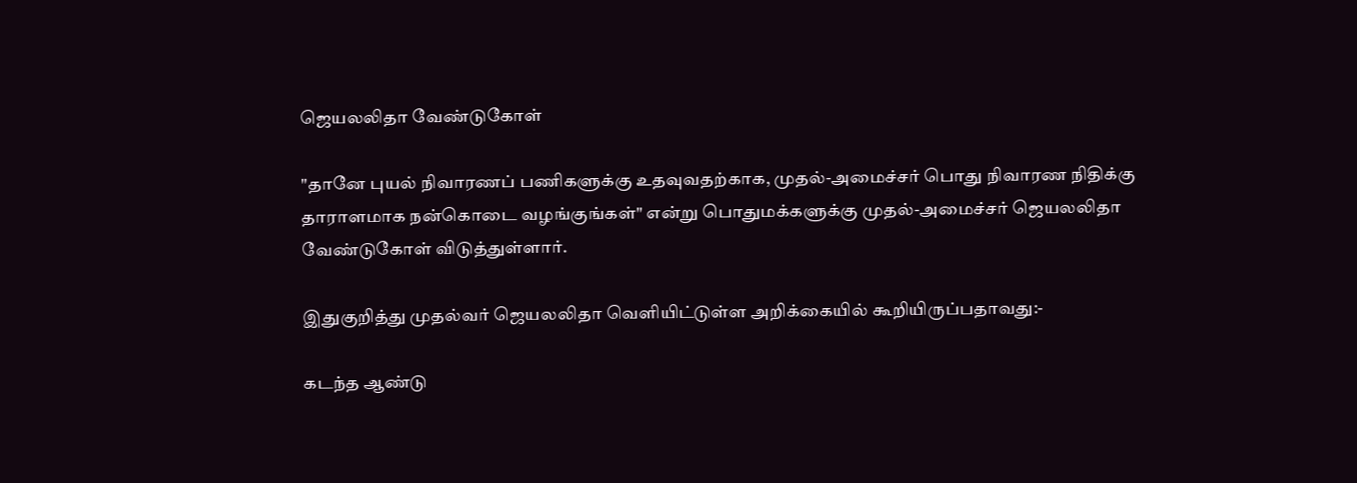ஜெயலலிதா வேண்டுகோள்

"தானே புயல் நிவாரணப் பணிகளுக்கு உதவுவதற்காக, முதல்-அமைச்சர் பொது நிவாரண நிதிக்கு தாராளமாக நன்கொடை வழங்குங்கள்" என்று பொதுமக்களுக்கு முதல்-அமைச்சர் ஜெயலலிதா வேண்டுகோள் விடுத்துள்ளார்.

இதுகுறித்து முதல்வர் ஜெயலலிதா வெளியிட்டுள்ள அறிக்கையில் கூறியிருப்பதாவது:-

கடந்த ஆண்டு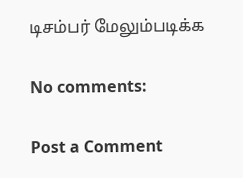டிசம்பர் மேலும்படிக்க

No comments:

Post a Comment